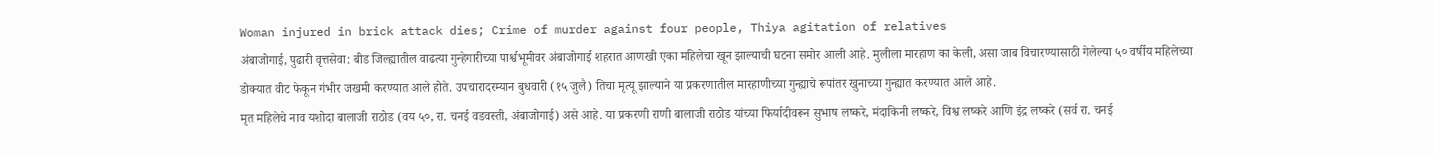Woman injured in brick attack dies; Crime of murder against four people, Thiya agitation of relatives
अंबाजोगाई, पुढारी वृत्तसेवा: बीड जिल्ह्यातील वाढत्या गुन्हेगारीच्या पार्श्वभूमीवर अंबाजोगाई शहरात आणखी एका महिलेचा खून झाल्याची घटना समोर आली आहे. मुलीला मारहाण का केली, असा जाब विचारण्यासाठी गेलेल्या ५० वर्षीय महिलेच्या डोक्यात वीट फेकून गंभीर जखमी करण्यात आले होते. उपचारादरम्यान बुधवारी (१५ जुलै) तिचा मृत्यू झाल्याने या प्रकरणातील मारहाणीच्या गुन्ह्याचे रूपांतर खुनाच्या गुन्ह्यात करण्यात आले आहे.
मृत महिलेचे नाव यशोदा बालाजी राठोड (वय ५०, रा. चनई वडवस्ती, अंबाजोगाई) असे आहे. या प्रकरणी राणी बालाजी राठोड यांच्या फिर्यादीवरून सुभाष लष्करे, मंदाकिनी लष्करे, विश्व लष्करे आणि इंद्र लष्करे (सर्व रा. चनई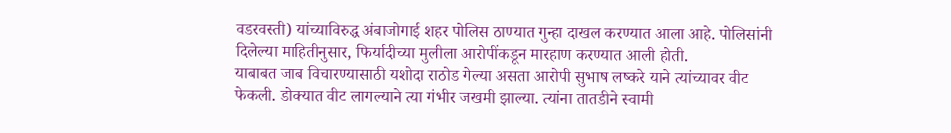वडरवस्ती) यांच्याविरुद्ध अंबाजोगाई शहर पोलिस ठाण्यात गुन्हा दाखल करण्यात आला आहे. पोलिसांनी दिलेल्या माहितीनुसार, फिर्यादीच्या मुलीला आरोपींकडून मारहाण करण्यात आली होती.
याबाबत जाब विचारण्यासाठी यशोदा राठोड गेल्या असता आरोपी सुभाष लष्करे याने त्यांच्यावर वीट फेकली. डोक्यात वीट लागल्याने त्या गंभीर जखमी झाल्या. त्यांना तातडीने स्वामी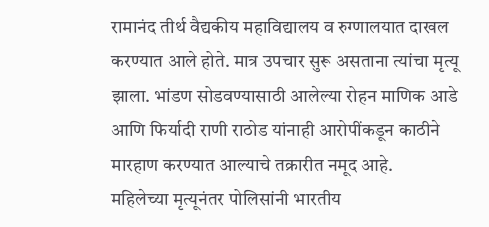रामानंद तीर्थ वैद्यकीय महाविद्यालय व रुग्णालयात दाखल करण्यात आले होते. मात्र उपचार सुरू असताना त्यांचा मृत्यू झाला. भांडण सोडवण्यासाठी आलेल्या रोहन माणिक आडे आणि फिर्यादी राणी राठोड यांनाही आरोपींकडून काठीने मारहाण करण्यात आल्याचे तक्रारीत नमूद आहे.
महिलेच्या मृत्यूनंतर पोलिसांनी भारतीय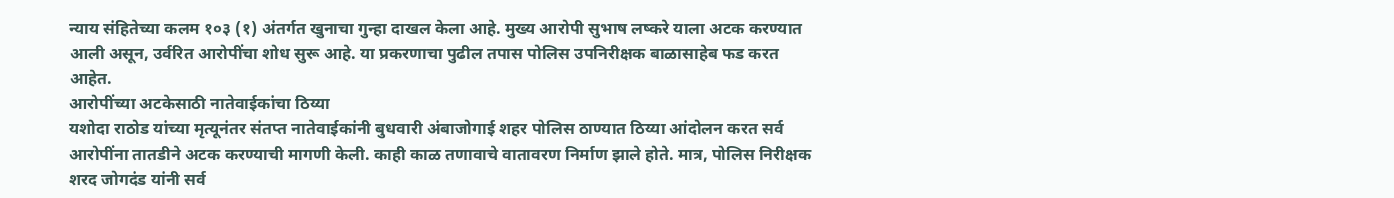न्याय संहितेच्या कलम १०३ (१) अंतर्गत खुनाचा गुन्हा दाखल केला आहे. मुख्य आरोपी सुभाष लष्करे याला अटक करण्यात आली असून, उर्वरित आरोपींचा शोध सुरू आहे. या प्रकरणाचा पुढील तपास पोलिस उपनिरीक्षक बाळासाहेब फड करत आहेत.
आरोपींच्या अटकेसाठी नातेवाईकांचा ठिय्या
यशोदा राठोड यांच्या मृत्यूनंतर संतप्त नातेवाईकांनी बुधवारी अंबाजोगाई शहर पोलिस ठाण्यात ठिय्या आंदोलन करत सर्व आरोपींना तातडीने अटक करण्याची मागणी केली. काही काळ तणावाचे वातावरण निर्माण झाले होते. मात्र, पोलिस निरीक्षक शरद जोगदंड यांनी सर्व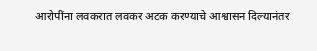आरोपींना लवकरात लवकर अटक करण्याचे आश्वासन दिल्यानंतर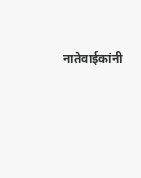नातेवाईकांनी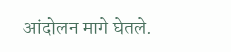आंदोलन मागे घेतले.